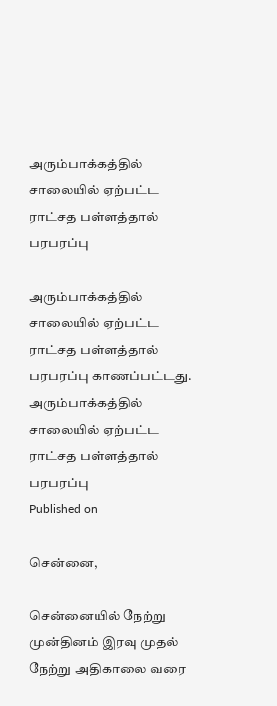அரும்பாக்கத்தில் சாலையில் ஏற்பட்ட ராட்சத பள்ளத்தால் பரபரப்பு

அரும்பாக்கத்தில் சாலையில் ஏற்பட்ட ராட்சத பள்ளத்தால் பரபரப்பு காணப்பட்டது.
அரும்பாக்கத்தில் சாலையில் ஏற்பட்ட ராட்சத பள்ளத்தால் பரபரப்பு
Published on

சென்னை,

சென்னையில் நேற்று முன்தினம் இரவு முதல் நேற்று அதிகாலை வரை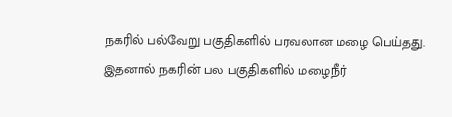நகரில் பல்வேறு பகுதிகளில் பரவலான மழை பெய்தது. இதனால் நகரின் பல பகுதிகளில் மழைநீர்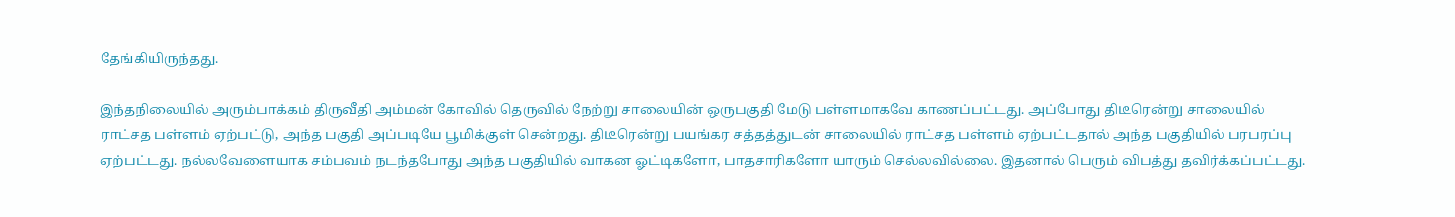தேங்கியிருந்தது.

இந்தநிலையில் அரும்பாக்கம் திருவீதி அம்மன் கோவில் தெருவில் நேற்று சாலையின் ஒருபகுதி மேடு பள்ளமாகவே காணப்பட்டது. அப்போது திடீரென்று சாலையில் ராட்சத பள்ளம் ஏற்பட்டு, அந்த பகுதி அப்படியே பூமிக்குள் சென்றது. திடீரென்று பயங்கர சத்தத்துடன் சாலையில் ராட்சத பள்ளம் ஏற்பட்டதால் அந்த பகுதியில் பரபரப்பு ஏற்பட்டது. நல்லவேளையாக சம்பவம் நடந்தபோது அந்த பகுதியில் வாகன ஓட்டிகளோ, பாதசாரிகளோ யாரும் செல்லவில்லை. இதனால் பெரும் விபத்து தவிர்க்கப்பட்டது.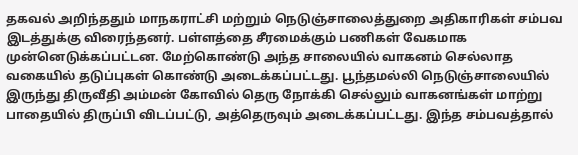தகவல் அறிந்ததும் மாநகராட்சி மற்றும் நெடுஞ்சாலைத்துறை அதிகாரிகள் சம்பவ இடத்துக்கு விரைந்தனர். பள்ளத்தை சீரமைக்கும் பணிகள் வேகமாக முன்னெடுக்கப்பட்டன. மேற்கொண்டு அந்த சாலையில் வாகனம் செல்லாத வகையில் தடுப்புகள் கொண்டு அடைக்கப்பட்டது. பூந்தமல்லி நெடுஞ்சாலையில் இருந்து திருவீதி அம்மன் கோவில் தெரு நோக்கி செல்லும் வாகனங்கள் மாற்று பாதையில் திருப்பி விடப்பட்டு, அத்தெருவும் அடைக்கப்பட்டது. இந்த சம்பவத்தால்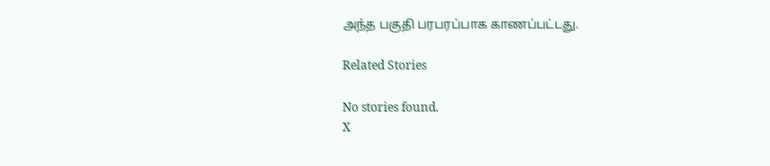அந்த பகுதி பரபரப்பாக காணப்பட்டது.

Related Stories

No stories found.
X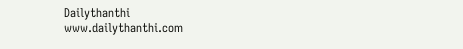Dailythanthi
www.dailythanthi.com